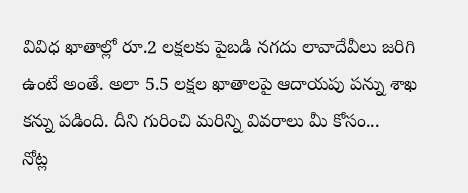వివిధ ఖాతాల్లో రూ.2 లక్షలకు పైబడి నగదు లావాదేవీలు జరిగి ఉంటే అంతే. అలా 5.5 లక్షల ఖాతాలపై ఆదాయపు పన్ను శాఖ కన్ను పడింది. దీని గురించి మరిన్ని వివరాలు మీ కోసం...
నోట్ల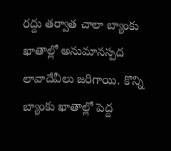రద్దు తర్వాత చాలా బ్యాంకు ఖాతాల్లో అనుమానస్పద లావాదేవీలు జరిగాయి. కొన్ని బ్యాంకు ఖాతాల్లో పెద్ద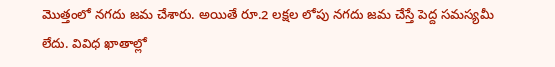మొత్తంలో నగదు జమ చేశారు. అయితే రూ.2 లక్షల లోపు నగదు జమ చేస్తే పెద్ద సమస్యమీ లేదు. వివిధ ఖాతాల్లో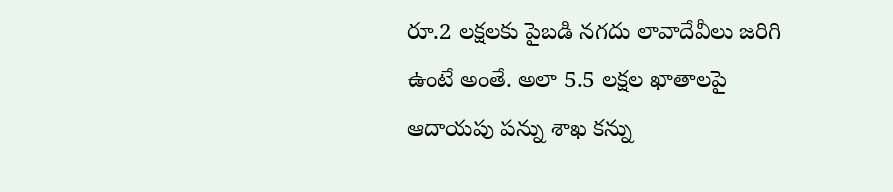రూ.2 లక్షలకు పైబడి నగదు లావాదేవీలు జరిగి ఉంటే అంతే. అలా 5.5 లక్షల ఖాతాలపై ఆదాయపు పన్ను శాఖ కన్ను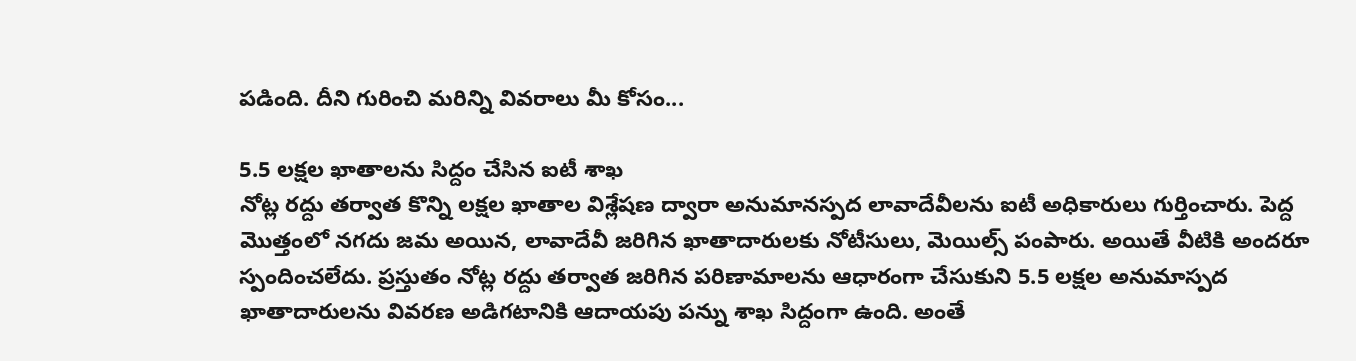పడింది. దీని గురించి మరిన్ని వివరాలు మీ కోసం...

5.5 లక్షల ఖాతాలను సిద్దం చేసిన ఐటీ శాఖ
నోట్ల రద్దు తర్వాత కొన్ని లక్షల ఖాతాల విశ్లేషణ ద్వారా అనుమానస్పద లావాదేవీలను ఐటీ అధికారులు గుర్తించారు. పెద్ద మొత్తంలో నగదు జమ అయిన, లావాదేవీ జరిగిన ఖాతాదారులకు నోటీసులు, మెయిల్స్ పంపారు. అయితే వీటికి అందరూ స్పందించలేదు. ప్రస్తుతం నోట్ల రద్దు తర్వాత జరిగిన పరిణామాలను ఆధారంగా చేసుకుని 5.5 లక్షల అనుమాస్పద ఖాతాదారులను వివరణ అడిగటానికి ఆదాయపు పన్ను శాఖ సిద్దంగా ఉంది. అంతే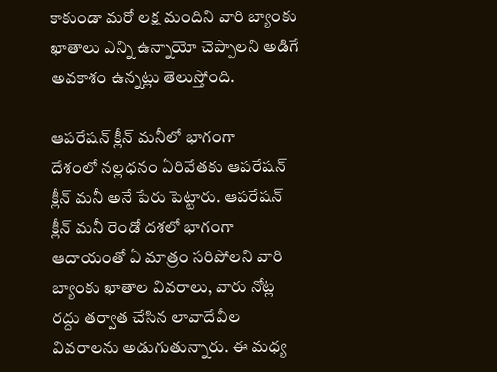కాకుండా మరో లక్ష మందిని వారి బ్యాంకు ఖాతాలు ఎన్ని ఉన్నాయో చెప్పాలని అడిగే అవకాశం ఉన్నట్లు తెలుస్తోంది.

ఆపరేషన్ క్లీన్ మనీలో భాగంగా
దేశంలో నల్లధనం ఏరివేతకు ఆపరేషన్ క్లీన్ మనీ అనే పేరు పెట్టారు. ఆపరేషన్ క్లీన్ మనీ రెండో దశలో భాగంగా ఆదాయంతో ఏ మాత్రం సరిపోలని వారి బ్యాంకు ఖాతాల వివరాలు, వారు నోట్ల రద్దు తర్వాత చేసిన లావాదేవీల వివరాలను అడుగుతున్నారు. ఈ మధ్య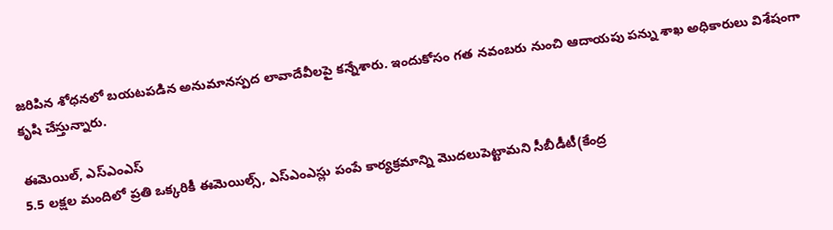జరిపిన శోధనలో బయటపడిన అనుమానస్పద లావాదేవీలపై కన్నేశారు. ఇందుకోసం గత నవంబరు నుంచి ఆదాయపు పన్ను శాఖ అధికారులు విశేషంగా కృషి చేస్తున్నారు.

ఈమెయిల్, ఎస్ఎంఎస్
5.5 లక్షల మందిలో ప్రతి ఒక్కరికీ ఈమెయిల్స్, ఎస్ఎంఎస్లు పంపే కార్యక్రమాన్ని మొదలుపెట్టామని సీబీడీటీ(కేంద్ర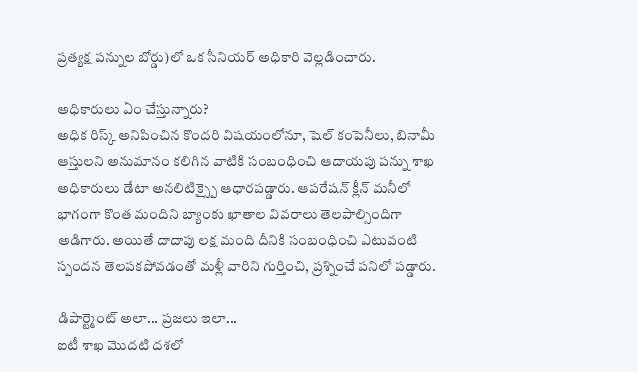ప్రత్యక్ష పన్నుల బోర్డు)లో ఒక సీనియర్ అధికారి వెల్లడించారు.

అధికారులు ఏం చేస్తున్నారు?
అధిక రిస్క్ అనిపించిన కొందరి విషయంలోనూ, షెల్ కంపెనీలు, బినామీ ఆస్తులని అనుమానం కలిగిన వాటికి సంబంధించి ఆదాయపు పన్ను శాఖ అధికారులు డేటా అనలిటిక్స్పై ఆధారపడ్డారు. ఆపరేషన్ క్లీన్ మనీలో భాగంగా కొంత మందిని బ్యాంకు ఖాతాల వివరాలు తెలపాల్సిందిగా అడిగారు. అయితే దాదాపు లక్ష మంది దీనికి సంబంధించి ఎటువంటి స్పందన తెలపకపోవడంతో మళ్లీ వారిని గుర్తించి, ప్రశ్నించే పనిలో పడ్డారు.

డిపార్ట్మెంట్ అలా... ప్రజలు ఇలా...
ఐటీ శాఖ మొదటి దశలో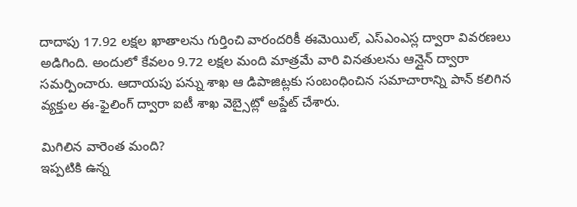దాదాపు 17.92 లక్షల ఖాతాలను గుర్తించి వారందరికీ ఈమెయిల్, ఎస్ఎంఎస్ల ద్వారా వివరణలు అడిగింది. అందులో కేవలం 9.72 లక్షల మంది మాత్రమే వారి వినతులను ఆన్లైన్ ద్వారా సమర్పించారు. ఆదాయపు పన్ను శాఖ ఆ డిపాజిట్లకు సంబంధించిన సమాచారాన్ని పాన్ కలిగిన వ్యక్తుల ఈ-ఫైలింగ్ ద్వారా ఐటీ శాఖ వెబ్సైట్లో అప్డేట్ చేశారు.

మిగిలిన వారెంత మంది?
ఇప్పటికి ఉన్న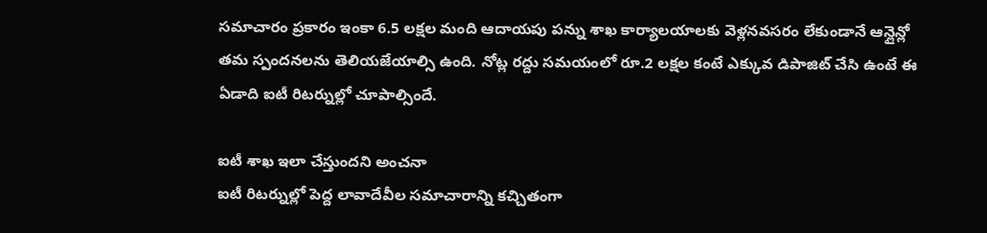సమాచారం ప్రకారం ఇంకా 6.5 లక్షల మంది ఆదాయపు పన్ను శాఖ కార్యాలయాలకు వెళ్లనవసరం లేకుండానే ఆన్లైన్లో తమ స్పందనలను తెలియజేయాల్సి ఉంది. నోట్ల రద్దు సమయంలో రూ.2 లక్షల కంటే ఎక్కువ డిపాజిట్ చేసి ఉంటే ఈ ఏడాది ఐటీ రిటర్నుల్లో చూపాల్సిందే.

ఐటీ శాఖ ఇలా చేస్తుందని అంచనా
ఐటీ రిటర్నుల్లో పెద్ద లావాదేవీల సమాచారాన్ని కచ్చితంగా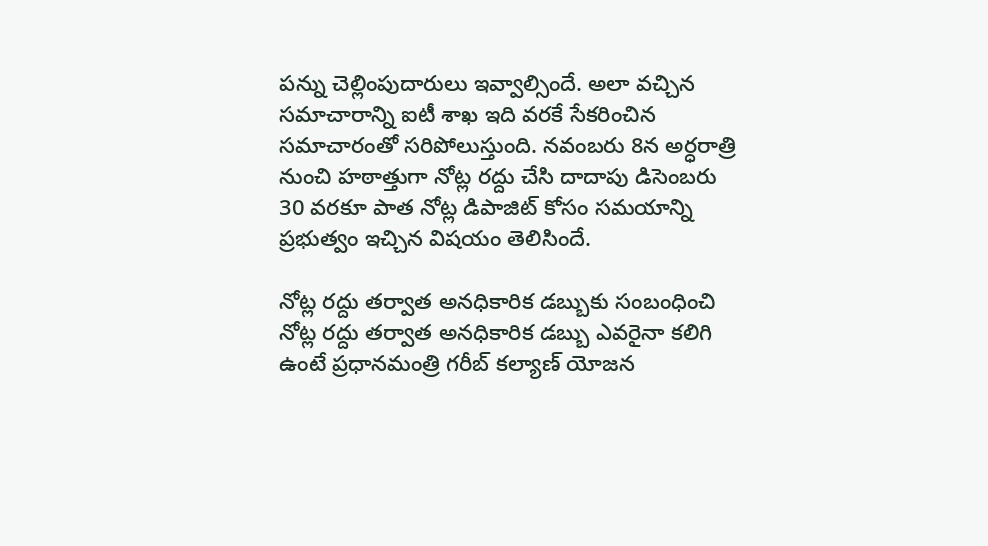పన్ను చెల్లింపుదారులు ఇవ్వాల్సిందే. అలా వచ్చిన సమాచారాన్ని ఐటీ శాఖ ఇది వరకే సేకరించిన సమాచారంతో సరిపోలుస్తుంది. నవంబరు 8న అర్ధరాత్రి నుంచి హఠాత్తుగా నోట్ల రద్దు చేసి దాదాపు డిసెంబరు 30 వరకూ పాత నోట్ల డిపాజిట్ కోసం సమయాన్ని ప్రభుత్వం ఇచ్చిన విషయం తెలిసిందే.

నోట్ల రద్దు తర్వాత అనధికారిక డబ్బుకు సంబంధించి
నోట్ల రద్దు తర్వాత అనధికారిక డబ్బు ఎవరైనా కలిగి ఉంటే ప్రధానమంత్రి గరీబ్ కల్యాణ్ యోజన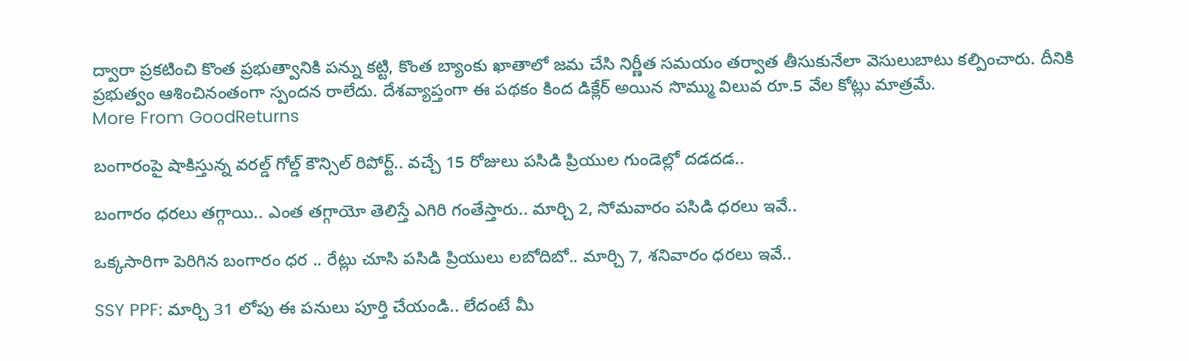ద్వారా ప్రకటించి కొంత ప్రభుత్వానికి పన్ను కట్టి, కొంత బ్యాంకు ఖాతాలో జమ చేసి నిర్ణీత సమయం తర్వాత తీసుకునేలా వెసులుబాటు కల్పించారు. దీనికి ప్రభుత్వం ఆశించినంతంగా స్పందన రాలేదు. దేశవ్యాప్తంగా ఈ పథకం కింద డిక్లేర్ అయిన సొమ్ము విలువ రూ.5 వేల కోట్లు మాత్రమే.
More From GoodReturns

బంగారంపై షాకిస్తున్న వరల్డ్ గోల్డ్ కౌన్సిల్ రిపోర్ట్.. వచ్చే 15 రోజులు పసిడి ప్రియుల గుండెల్లో దడదడ..

బంగారం ధరలు తగ్గాయి.. ఎంత తగ్గాయో తెలిస్తే ఎగిరి గంతేస్తారు.. మార్చి 2, సోమవారం పసిడి ధరలు ఇవే..

ఒక్కసారిగా పెరిగిన బంగారం ధర .. రేట్లు చూసి పసిడి ప్రియులు లబోదిబో.. మార్చి 7, శనివారం ధరలు ఇవే..

SSY PPF: మార్చి 31 లోపు ఈ పనులు పూర్తి చేయండి.. లేదంటే మీ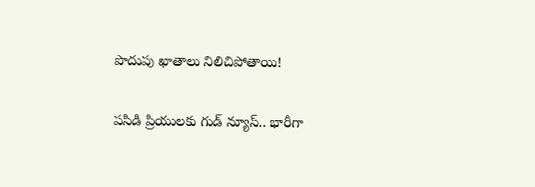పొదుపు ఖాతాలు నిలిచిపోతాయి!

పసిడి ప్రియులకు గుడ్ న్యూస్.. భారీగా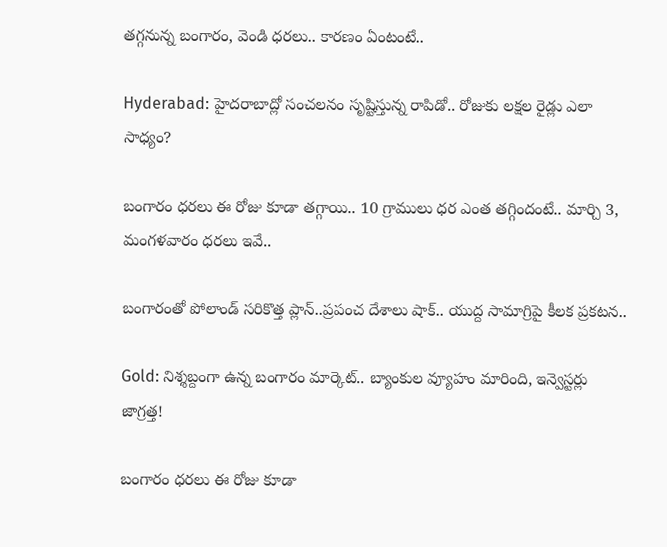తగ్గనున్న బంగారం, వెండి ధరలు.. కారణం ఏంటంటే..

Hyderabad: హైదరాబాద్లో సంచలనం సృష్టిస్తున్న రాపిడో.. రోజుకు లక్షల రైడ్లు ఎలా సాధ్యం?

బంగారం ధరలు ఈ రోజు కూడా తగ్గాయి.. 10 గ్రాములు ధర ఎంత తగ్గిందంటే.. మార్చి 3, మంగళవారం ధరలు ఇవే..

బంగారంతో పోలాండ్ సరికొత్త ప్లాన్..ప్రపంచ దేశాలు షాక్.. యుద్ద సామాగ్రిపై కీలక ప్రకటన..

Gold: నిశ్శబ్దంగా ఉన్న బంగారం మార్కెట్.. బ్యాంకుల వ్యూహం మారింది, ఇన్వెస్టర్లు జాగ్రత్త!

బంగారం ధరలు ఈ రోజు కూడా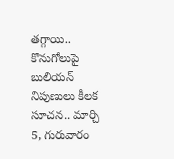తగ్గాయి.. కొనుగోలుపై బులియన్ నిపుణులు కీలక సూచన.. మార్చి 5, గురువారం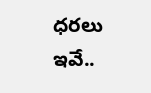ధరలు ఇవే..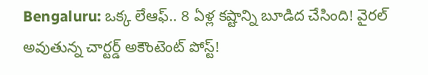Bengaluru: ఒక్క లేఆఫ్.. 8 ఏళ్ల కష్టాన్ని బూడిద చేసింది! వైరల్ అవుతున్న చార్టర్డ్ అకౌంటెంట్ పోస్ట్!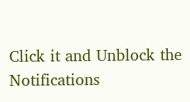Click it and Unblock the Notifications